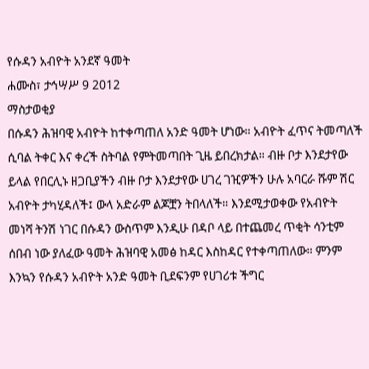የሱዳን አብዮት አንደኛ ዓመት
ሐሙስ፣ ታኅሣሥ 9 2012
ማስታወቂያ
በሱዳን ሕዝባዊ አብዮት ከተቀጣጠለ አንድ ዓመት ሆነው። አብዮት ፈጥና ትመጣለች ሲባል ትቀር እና ቀረች ስትባል የምትመጣበት ጊዜ ይበረክታል። ብዙ ቦታ እንደታየው ይላል የበርሊኑ ዘጋቢያችን ብዙ ቦታ እንደታየው ሀገረ ገዢዎችን ሁሉ አባርራ ሹም ሽር አብዮት ታካሂዳለች፤ ውላ አድራም ልጆቿን ትበላለች። እንደሚታወቀው የአብዮት መነሻ ትንሽ ነገር በሱዳን ውስጥም እንዲሁ በዳቦ ላይ በተጨመረ ጥቂት ሳንቲም ሰበብ ነው ያለፈው ዓመት ሕዝባዊ አመፅ ከዳር እስከዳር የተቀጣጠለው። ምንም እንኳን የሱዳን አብዮት አንድ ዓመት ቢደፍንም የሀገሪቱ ችግር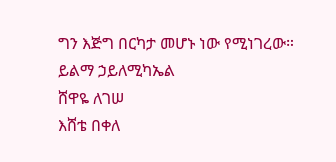ግን እጅግ በርካታ መሆኑ ነው የሚነገረው።
ይልማ ኃይለሚካኤል
ሸዋዬ ለገሠ
እሸቴ በቀለ